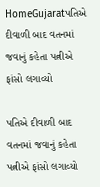HomeGujaratપતિએ દીવાળી બાદ વતનમાં જવાનું કહેતા પત્નીએ ફાંસો લગાવ્યો

પતિએ દીવાળી બાદ વતનમાં જવાનું કહેતા પત્નીએ ફાંસો લગાવ્યો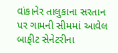વાંકાનેર તાલુકાના સરતાન પર ગામની સીમમાં આવેલ બાફીટ સેનેટરીના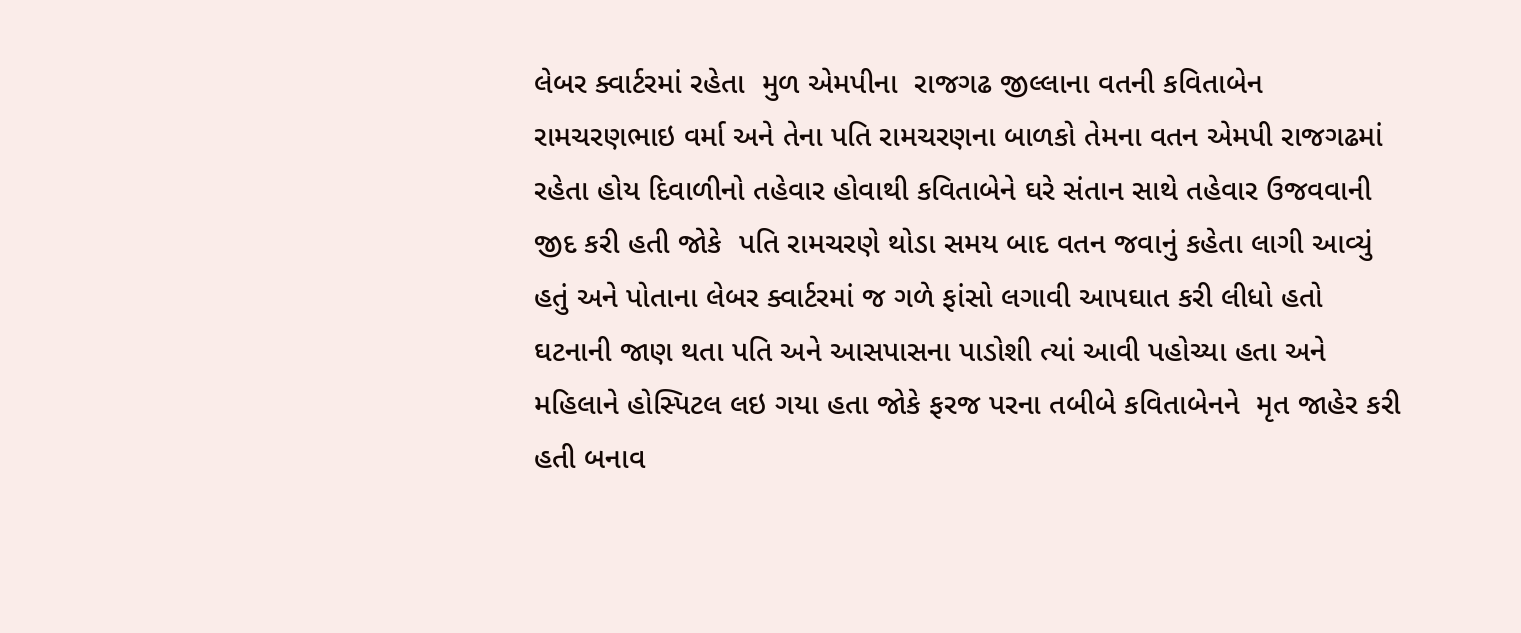લેબર ક્વાર્ટરમાં રહેતા  મુળ એમપીના  રાજગઢ જીલ્લાના વતની કવિતાબેન રામચરણભાઇ વર્મા અને તેના પતિ રામચરણના બાળકો તેમના વતન એમપી રાજગઢમાં રહેતા હોય દિવાળીનો તહેવાર હોવાથી કવિતાબેને ઘરે સંતાન સાથે તહેવાર ઉજવવાની જીદ કરી હતી જોકે  પતિ રામચરણે થોડા સમય બાદ વતન જવાનું કહેતા લાગી આવ્યું હતું અને પોતાના લેબર ક્વાર્ટરમાં જ ગળે ફાંસો લગાવી આપઘાત કરી લીધો હતો ઘટનાની જાણ થતા પતિ અને આસપાસના પાડોશી ત્યાં આવી પહોચ્યા હતા અને મહિલાને હોસ્પિટલ લઇ ગયા હતા જોકે ફરજ પરના તબીબે કવિતાબેનને  મૃત જાહેર કરી હતી બનાવ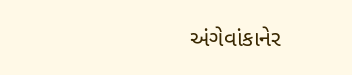અંગેવાંકાનેર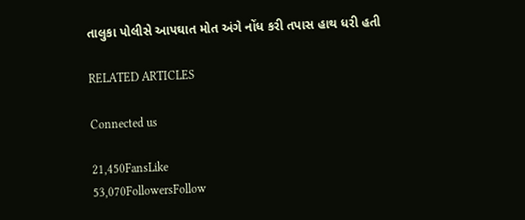તાલુકા પોલીસે આપઘાત મોત અંગે નોંધ કરી તપાસ હાથ ધરી હતી

RELATED ARTICLES

Connected us

21,450FansLike
53,070FollowersFollow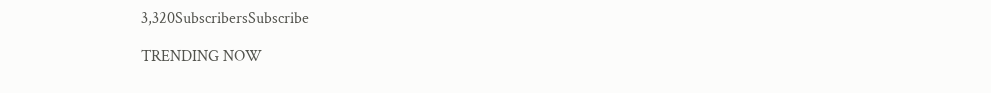3,320SubscribersSubscribe

TRENDING NOW